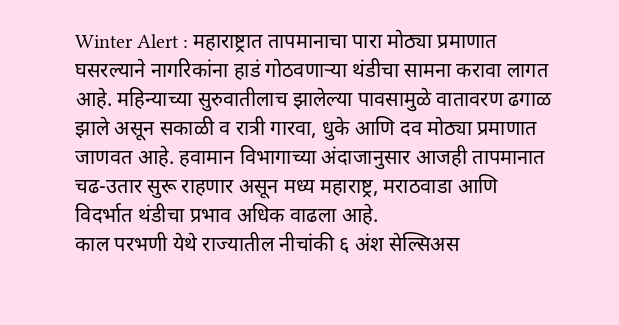Winter Alert : महाराष्ट्रात तापमानाचा पारा मोठ्या प्रमाणात घसरल्याने नागरिकांना हाडं गोठवणाऱ्या थंडीचा सामना करावा लागत आहे. महिन्याच्या सुरुवातीलाच झालेल्या पावसामुळे वातावरण ढगाळ झाले असून सकाळी व रात्री गारवा, धुके आणि दव मोठ्या प्रमाणात जाणवत आहे. हवामान विभागाच्या अंदाजानुसार आजही तापमानात चढ-उतार सुरू राहणार असून मध्य महाराष्ट्र, मराठवाडा आणि विदर्भात थंडीचा प्रभाव अधिक वाढला आहे.
काल परभणी येथे राज्यातील नीचांकी ६ अंश सेल्सिअस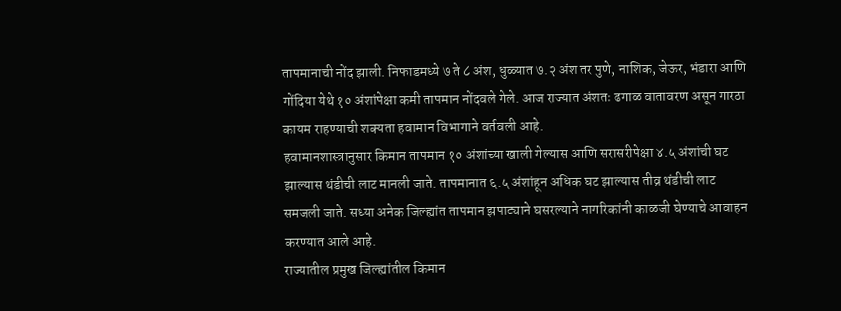तापमानाची नोंद झाली. निफाडमध्ये ७ ते ८ अंश, धुळ्यात ७.२ अंश तर पुणे, नाशिक, जेऊर, भंडारा आणि गोंदिया येथे १० अंशांपेक्षा कमी तापमान नोंदवले गेले. आज राज्यात अंशतः ढगाळ वातावरण असून गारठा कायम राहण्याची शक्यता हवामान विभागाने वर्तवली आहे.
हवामानशास्त्रानुसार किमान तापमान १० अंशांच्या खाली गेल्यास आणि सरासरीपेक्षा ४.५ अंशांची घट झाल्यास थंडीची लाट मानली जाते. तापमानात ६.५ अंशांहून अधिक घट झाल्यास तीव्र थंडीची लाट समजली जाते. सध्या अनेक जिल्ह्यांत तापमान झपाट्याने घसरल्याने नागरिकांनी काळजी घेण्याचे आवाहन करण्यात आले आहे.
राज्यातील प्रमुख जिल्ह्यांतील किमान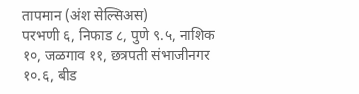तापमान (अंश सेल्सिअस)
परभणी ६, निफाड ८, पुणे ९.५, नाशिक १०, जळगाव ११, छत्रपती संभाजीनगर १०.६, बीड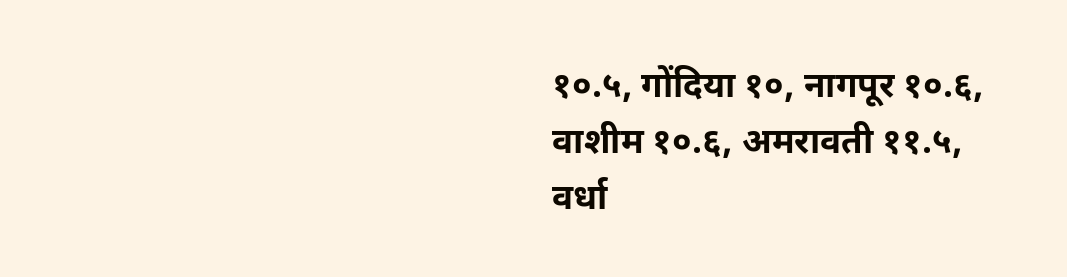१०.५, गोंदिया १०, नागपूर १०.६, वाशीम १०.६, अमरावती ११.५, वर्धा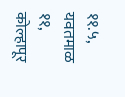११.५, यवतमाळ ११, कोल्हापूर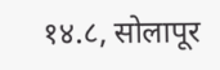१४.८, सोलापूर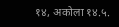१४, अकोला १४.५.